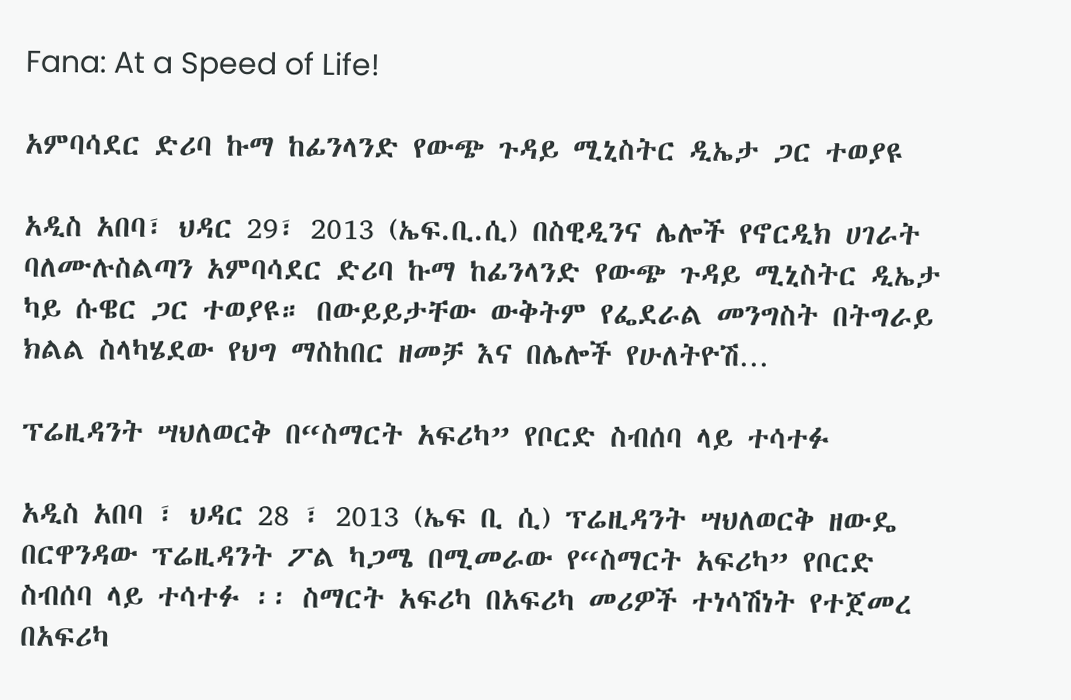Fana: At a Speed of Life!

አምባሳደር ድሪባ ኩማ ከፊንላንድ የውጭ ጉዳይ ሚኒስትር ዲኤታ ጋር ተወያዩ

አዲስ አበባ፣ ህዳር 29፣ 2013 (ኤፍ.ቢ.ሲ) በስዊዲንና ሌሎች የኖርዲክ ሀገራት ባለሙሉስልጣን አምባሳደር ድሪባ ኩማ ከፊንላንድ የውጭ ጉዳይ ሚኒስትር ዲኤታ ካይ ሱዌር ጋር ተወያዩ። በውይይታቸው ውቅትም የፌደራል መንግስት በትግራይ ክልል ስላካሄደው የህግ ማስከበር ዘመቻ እና በሌሎች የሁለትዮሽ…

ፕሬዚዳንት ሣህለወርቅ በ“ስማርት አፍሪካ” የቦርድ ስብሰባ ላይ ተሳተፉ

አዲስ አበባ ፣ ህዳር 28 ፣ 2013 (ኤፍ ቢ ሲ) ፕሬዚዳንት ሣህለወርቅ ዘውዴ በርዋንዳው ፕሬዚዳንት ፖል ካጋሜ በሚመራው የ“ስማርት አፍሪካ” የቦርድ ስብሰባ ላይ ተሳተፉ ፡፡ ስማርት አፍሪካ በአፍሪካ መሪዎች ተነሳሽነት የተጀመረ በአፍሪካ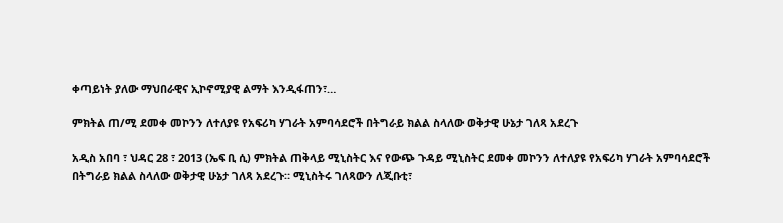ቀጣይነት ያለው ማህበራዊና ኢኮኖሚያዊ ልማት እንዲፋጠን፣…

ምክትል ጠ/ሚ ደመቀ መኮንን ለተለያዩ የአፍሪካ ሃገራት አምባሳደሮች በትግራይ ክልል ስላለው ወቅታዊ ሁኔታ ገለጻ አደረጉ

አዲስ አበባ ፣ ህዳር 28 ፣ 2013 (ኤፍ ቢ ሲ) ምክትል ጠቅላይ ሚኒስትር እና የውጭ ጉዳይ ሚኒስትር ደመቀ መኮንን ለተለያዩ የአፍሪካ ሃገራት አምባሳደሮች በትግራይ ክልል ስላለው ወቅታዊ ሁኔታ ገለጻ አደረጉ። ሚኒስትሩ ገለጻውን ለጂቡቲ፣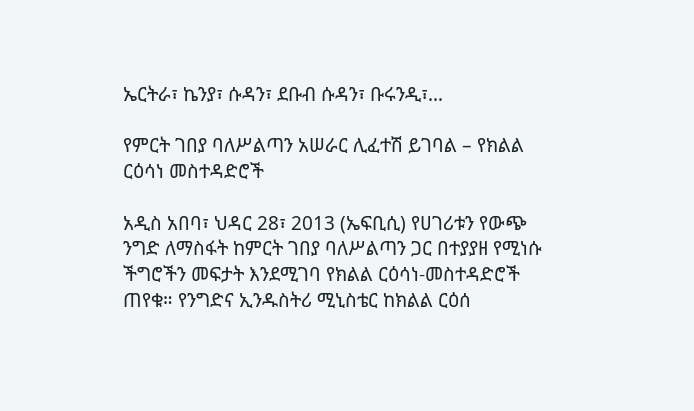ኤርትራ፣ ኬንያ፣ ሱዳን፣ ደቡብ ሱዳን፣ ቡሩንዲ፣…

የምርት ገበያ ባለሥልጣን አሠራር ሊፈተሽ ይገባል – የክልል ርዕሳነ መስተዳድሮች

አዲስ አበባ፣ ህዳር 28፣ 2013 (ኤፍቢሲ) የሀገሪቱን የውጭ ንግድ ለማስፋት ከምርት ገበያ ባለሥልጣን ጋር በተያያዘ የሚነሱ ችግሮችን መፍታት እንደሚገባ የክልል ርዕሳነ-መስተዳድሮች ጠየቁ። የንግድና ኢንዱስትሪ ሚኒስቴር ከክልል ርዕሰ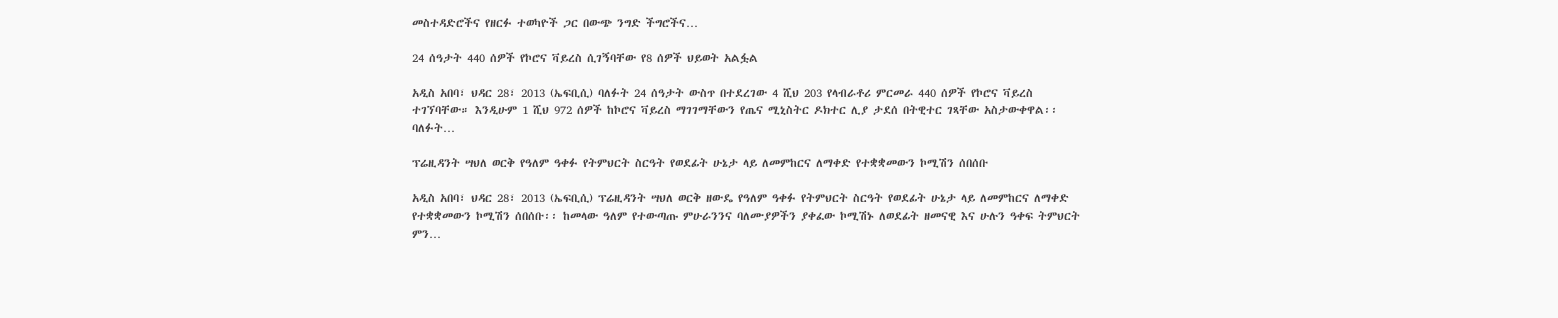መስተዳድሮችና የዘርፉ ተወካዮች ጋር በውጭ ንግድ ችግሮችና…

24 ሰዓታት 440 ሰዎች የኮሮና ቫይረስ ሲገኝባቸው የ8 ሰዎች ህይወት አልፏል

አዲስ አበባ፣ ህዳር 28፣ 2013 (ኤፍቢሲ) ባለፉት 24 ሰዓታት ውስጥ በተደረገው 4 ሺህ 203 የላብራቶሪ ምርመራ 440 ሰዎች የኮሮና ቫይረስ ተገኘባቸው። እንዲሁም 1 ሺህ 972 ሰዎች ከኮሮና ቫይረስ ማገገማቸውን የጤና ሚኒስትር ዶክተር ሊያ ታደሰ በትዊተር ገጻቸው አስታውቀዋል፡፡ ባለፉት…

ፕሬዚዳንት ሣህለ ወርቅ የዓለም ዓቀፉ የትምህርት ስርዓት የወደፊት ሁኔታ ላይ ለመምከርና ለማቀድ የተቋቋመውን ኮሚሽን ሰበሰቡ

አዲስ አበባ፣ ህዳር 28፣ 2013 (ኤፍቢሲ) ፕሬዚዳንት ሣህለ ወርቅ ዘውዴ የዓለም ዓቀፉ የትምህርት ስርዓት የወደፊት ሁኔታ ላይ ለመምከርና ለማቀድ የተቋቋመውን ኮሚሽን ሰበሰቡ፡፡ ከመላው ዓለም የተውጣጡ ምሁራንንና ባለሙያዎችን ያቀፈው ኮሚሽኑ ለወደፊት ዘመናዊ እና ሁሉን ዓቀፍ ትምህርት ምን…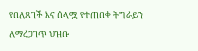የበለጸገች እና ሰላሟ የተጠበቀ ትግራይን ለማረጋገጥ ህዝቡ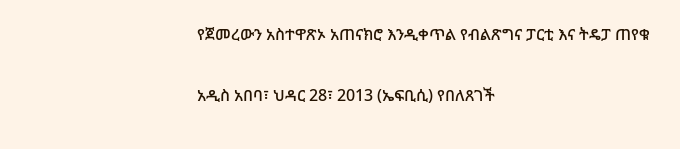የጀመረውን አስተዋጽኦ አጠናክሮ እንዲቀጥል የብልጽግና ፓርቲ እና ትዴፓ ጠየቁ

አዲስ አበባ፣ ህዳር 28፣ 2013 (ኤፍቢሲ) የበለጸገች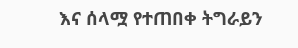እና ሰላሟ የተጠበቀ ትግራይን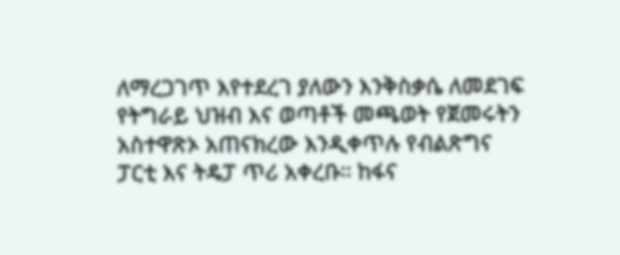ለማረጋገጥ እየተደረገ ያለውን እንቅስቃሴ ለመደገፍ የትግራይ ህዝብ እና ወጣቶች መጫወት የጀመሩትን አስተዋጽኦ አጠናክረው እንዲቀጥሉ የብልጽግና ፓርቲ እና ትዴፓ ጥሪ አቀረቡ። ከፋና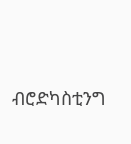ብሮድካስቲንግ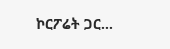ኮርፖሬት ጋር…